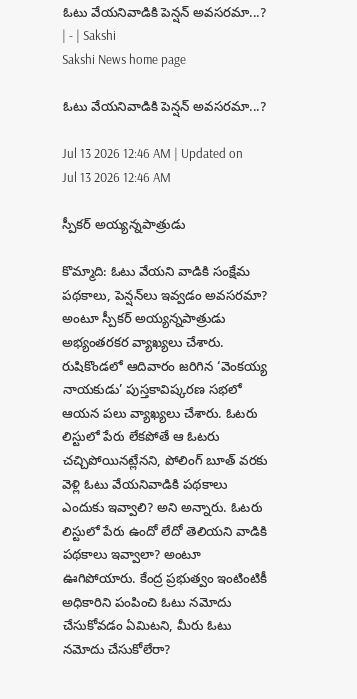ఓటు వేయనివాడికి పెన్షన్‌ అవసరమా...? | - | Sakshi
Sakshi News home page

ఓటు వేయనివాడికి పెన్షన్‌ అవసరమా...?

Jul 13 2026 12:46 AM | Updated on Jul 13 2026 12:46 AM

స్పీకర్‌ అయ్యన్నపాత్రుడు

కొమ్మాది: ఓటు వేయని వాడికి సంక్షేమ పథకాలు, పెన్షన్‌లు ఇవ్వడం అవసరమా? అంటూ స్పీకర్‌ అయ్యన్నపాత్రుడు అభ్యంతరకర వ్యాఖ్యలు చేశారు. రుషికొండలో ఆదివారం జరిగిన ‘వెంకయ్య నాయకుడు’ పుస్తకావిష్కరణ సభలో ఆయన పలు వ్యాఖ్యలు చేశారు. ఓటరు లిస్టులో పేరు లేకపోతే ఆ ఓటరు చచ్చిపోయినట్లేనని, పోలింగ్‌ బూత్‌ వరకు వెళ్లి ఓటు వేయనివాడికి పథకాలు ఎందుకు ఇవ్వాలి? అని అన్నారు. ఓటరు లిస్టులో పేరు ఉందో లేదో తెలియని వాడికి పథకాలు ఇవ్వాలా? అంటూ ఊగిపోయారు. కేంద్ర ప్రభుత్వం ఇంటింటికీ అధికారిని పంపించి ఓటు నమోదు చేసుకోవడం ఏమిటని, మీరు ఓటు నమోదు చేసుకోలేరా?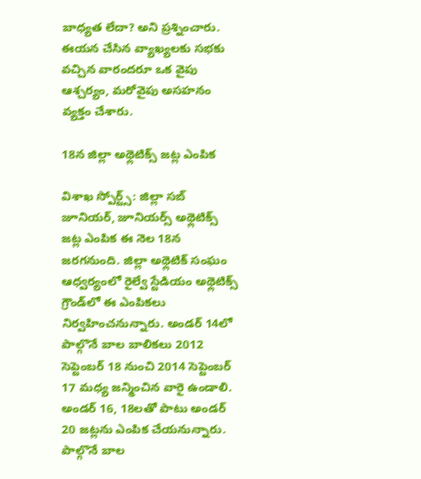బాధ్యత లేదా? అని ప్రశ్నించారు. ఈయన చేసిన వ్యాఖ్యలకు సభకు వచ్చిన వారందరూ ఒక వైపు ఆశ్చర్యం, మరోవైపు అసహనం వ్యక్తం చేశారు.

18న జిల్లా అథ్లెటిక్స్‌ జట్ల ఎంపిక

విశాఖ స్పోర్ట్స్‌: జిల్లా సబ్‌ జూనియర్‌, జూనియర్స్‌ అథ్లెటిక్స్‌ జట్ల ఎంపిక ఈ నెల 18న జరగనుంది. జిల్లా అథ్లెటిక్‌ సంఘం ఆధ్వర్యంలో రైల్వే స్టేడియం అథ్లెటిక్స్‌ గ్రౌండ్‌లో ఈ ఎంపికలు నిర్వహించనున్నారు. అండర్‌ 14లో పాల్గొనే బాల బాలికలు 2012 సెప్టెంబర్‌ 18 నుంచి 2014 సెప్టెంబర్‌ 17 మధ్య జన్మించిన వారై ఉండాలి. అండర్‌ 16, 18లతో పాటు అండర్‌ 20 జట్లను ఎంపిక చేయనున్నారు. పాల్గొనే బాల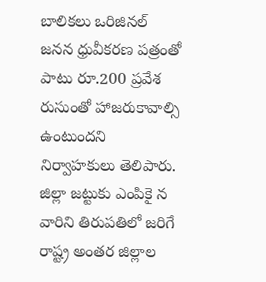బాలికలు ఒరిజినల్‌ జనన ధ్రువీకరణ పత్రంతో పాటు రూ.200 ప్రవేశ రుసుంతో హాజరుకావాల్సి ఉంటుందని నిర్వాహకులు తెలిపారు. జిల్లా జట్టుకు ఎంపికై న వారిని తిరుపతిలో జరిగే రాష్ట్ర అంతర జిల్లాల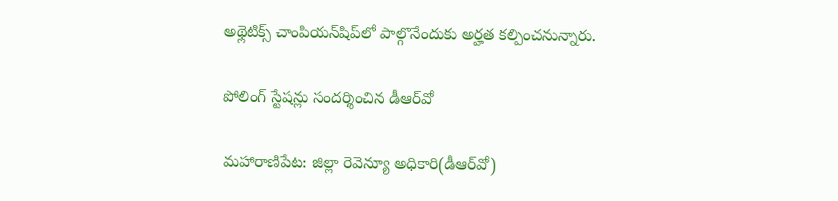అథ్లెటిక్స్‌ చాంపియన్‌షిప్‌లో పాల్గొనేందుకు అర్హత కల్పించనున్నారు.

పోలింగ్‌ స్టేషన్లు సందర్శించిన డీఆర్‌వో

మహారాణిపేట: జిల్లా రెవెన్యూ అధికారి(డీఆర్‌వో)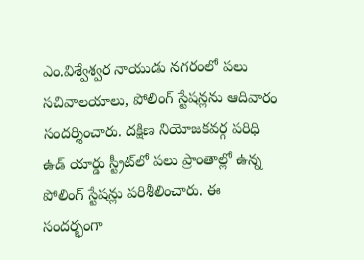ఎం.విశ్వేశ్వర నాయుడు నగరంలో పలు సచివాలయాలు, పోలింగ్‌ స్టేషన్లను ఆదివారం సందర్శించారు. దక్షిణ నియోజకవర్గ పరిధి ఉడ్‌ యార్డు స్ట్రీట్‌లో పలు ప్రాంతాల్లో ఉన్న పోలింగ్‌ స్టేషన్లు పరిశీలించారు. ఈ సందర్భంగా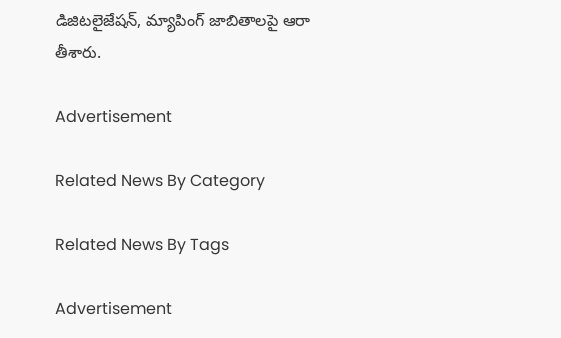డిజిటలైజేషన్‌, మ్యాపింగ్‌ జాబితాలపై ఆరా తీశారు.

Advertisement

Related News By Category

Related News By Tags

Advertisement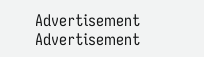Advertisement
Advertisement